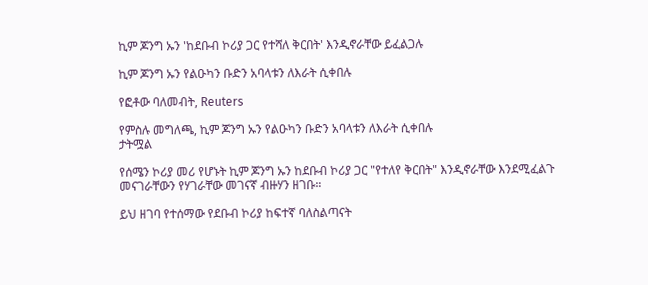ኪም ጆንግ ኡን 'ከደቡብ ኮሪያ ጋር የተሻለ ቅርበት' እንዲኖራቸው ይፈልጋሉ

ኪም ጆንግ ኡን የልዑካን ቡድን አባላቱን ለእራት ሲቀበሉ

የፎቶው ባለመብት, Reuters

የምስሉ መግለጫ, ኪም ጆንግ ኡን የልዑካን ቡድን አባላቱን ለእራት ሲቀበሉ
ታትሟል

የሰሜን ኮሪያ መሪ የሆኑት ኪም ጆንግ ኡን ከደቡብ ኮሪያ ጋር "የተለየ ቅርበት" እንዲኖራቸው እንደሚፈልጉ መናገራቸውን የሃገራቸው መገናኛ ብዙሃን ዘገቡ።

ይህ ዘገባ የተሰማው የደቡብ ኮሪያ ከፍተኛ ባለስልጣናት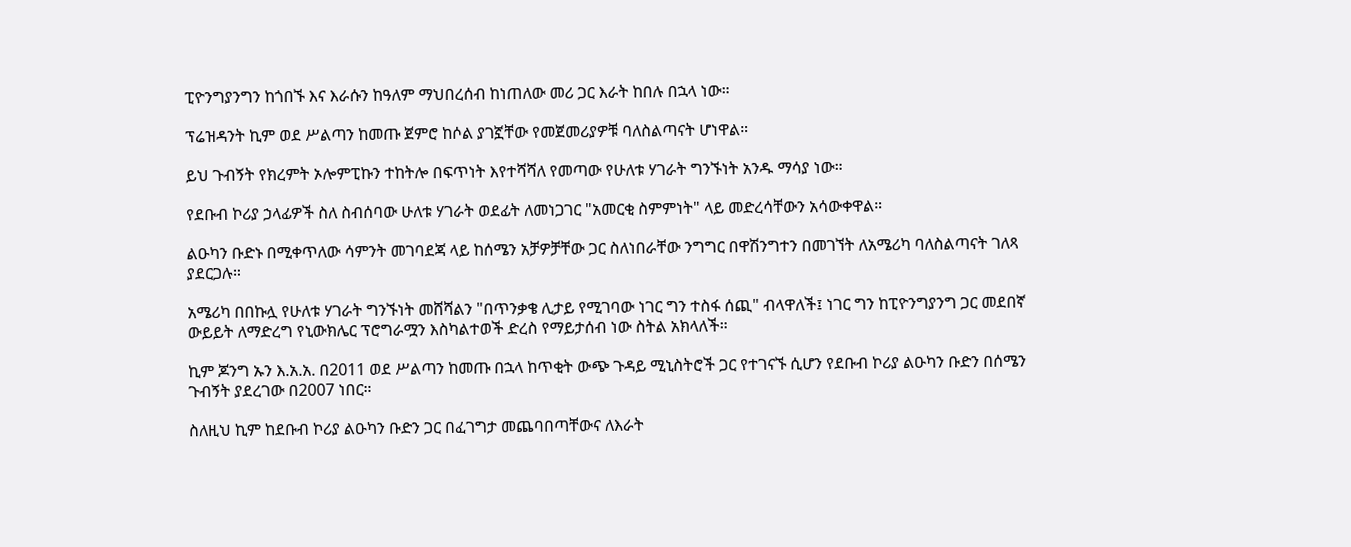ፒዮንግያንግን ከጎበኙ እና እራሱን ከዓለም ማህበረሰብ ከነጠለው መሪ ጋር እራት ከበሉ በኋላ ነው።

ፕሬዝዳንት ኪም ወደ ሥልጣን ከመጡ ጀምሮ ከሶል ያገኟቸው የመጀመሪያዎቹ ባለስልጣናት ሆነዋል።

ይህ ጉብኝት የክረምት ኦሎምፒኩን ተከትሎ በፍጥነት እየተሻሻለ የመጣው የሁለቱ ሃገራት ግንኙነት አንዱ ማሳያ ነው።

የደቡብ ኮሪያ ኃላፊዎች ስለ ስብሰባው ሁለቱ ሃገራት ወደፊት ለመነጋገር "አመርቂ ስምምነት" ላይ መድረሳቸውን አሳውቀዋል።

ልዑካን ቡድኑ በሚቀጥለው ሳምንት መገባደጃ ላይ ከሰሜን አቻዎቻቸው ጋር ስለነበራቸው ንግግር በዋሽንግተን በመገኘት ለአሜሪካ ባለስልጣናት ገለጻ ያደርጋሉ።

አሜሪካ በበኩሏ የሁለቱ ሃገራት ግንኙነት መሸሻልን "በጥንቃቄ ሊታይ የሚገባው ነገር ግን ተስፋ ሰጪ" ብላዋለች፤ ነገር ግን ከፒዮንግያንግ ጋር መደበኛ ውይይት ለማድረግ የኒውክሌር ፕሮግራሟን እስካልተወች ድረስ የማይታሰብ ነው ስትል አክላለች።

ኪም ጆንግ ኡን እ.አ.አ. በ2011 ወደ ሥልጣን ከመጡ በኋላ ከጥቂት ውጭ ጉዳይ ሚኒስትሮች ጋር የተገናኙ ሲሆን የደቡብ ኮሪያ ልዑካን ቡድን በሰሜን ጉብኝት ያደረገው በ2007 ነበር።

ስለዚህ ኪም ከደቡብ ኮሪያ ልዑካን ቡድን ጋር በፈገግታ መጨባበጣቸውና ለእራት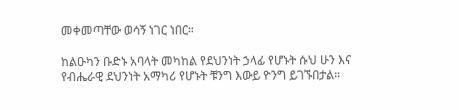መቀመጣቸው ወሳኝ ነገር ነበር።

ከልዑካን ቡድኑ አባላት መካከል የደህንነት ኃላፊ የሆኑት ሱህ ሁን እና የብሔራዊ ደህንነት አማካሪ የሆኑት ቹንግ እውይ ዮንግ ይገኙበታል።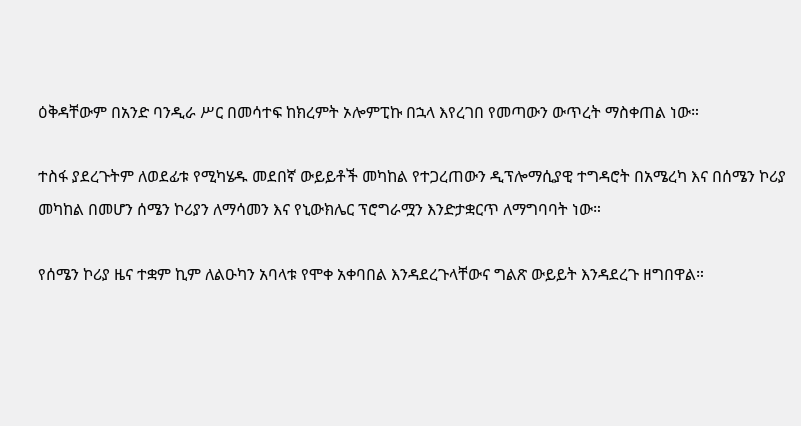ዕቅዳቸውም በአንድ ባንዲራ ሥር በመሳተፍ ከክረምት ኦሎምፒኩ በኋላ እየረገበ የመጣውን ውጥረት ማስቀጠል ነው።

ተስፋ ያደረጉትም ለወደፊቱ የሚካሄዱ መደበኛ ውይይቶች መካከል የተጋረጠውን ዲፕሎማሲያዊ ተግዳሮት በአሜረካ እና በሰሜን ኮሪያ መካከል በመሆን ሰሜን ኮሪያን ለማሳመን እና የኒውክሌር ፕሮግራሟን እንድታቋርጥ ለማግባባት ነው።

የሰሜን ኮሪያ ዜና ተቋም ኪም ለልዑካን አባላቱ የሞቀ አቀባበል እንዳደረጉላቸውና ግልጽ ውይይት እንዳደረጉ ዘግበዋል።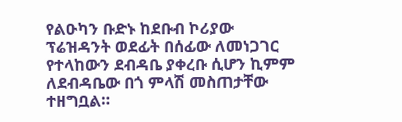የልዑካን ቡድኑ ከደቡብ ኮሪያው ፕሬዝዳንት ወደፊት በሰፊው ለመነጋገር የተላከውን ደብዳቤ ያቀረቡ ሲሆን ኪምም ለደብዳቤው በጎ ምላሽ መስጠታቸው ተዘግቧል።